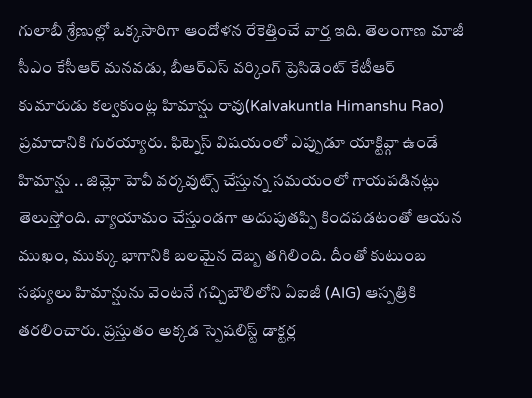గులాబీ శ్రేణుల్లో ఒక్కసారిగా ఆందోళన రేకెత్తించే వార్త ఇది. తెలంగాణ మాజీ సీఎం కేసీఆర్ మనవడు, బీఆర్ఎస్ వర్కింగ్ ప్రెసిడెంట్ కేటీఆర్ కుమారుడు కల్వకుంట్ల హిమాన్షు రావు(Kalvakuntla Himanshu Rao) ప్రమాదానికి గురయ్యారు. ఫిట్నెస్ విషయంలో ఎప్పుడూ యాక్టివ్గా ఉండే హిమాన్షు .. జిమ్లో హెవీ వర్కవుట్స్ చేస్తున్న సమయంలో గాయపడినట్లు తెలుస్తోంది. వ్యాయామం చేస్తుండగా అదుపుతప్పి కిందపడటంతో ఆయన ముఖం, ముక్కు భాగానికి బలమైన దెబ్బ తగిలింది. దీంతో కుటుంబ సభ్యులు హిమాన్షును వెంటనే గచ్చిబౌలిలోని ఏఐజీ (AIG) ఆస్పత్రికి తరలించారు. ప్రస్తుతం అక్కడ స్పెషలిస్ట్ డాక్టర్ల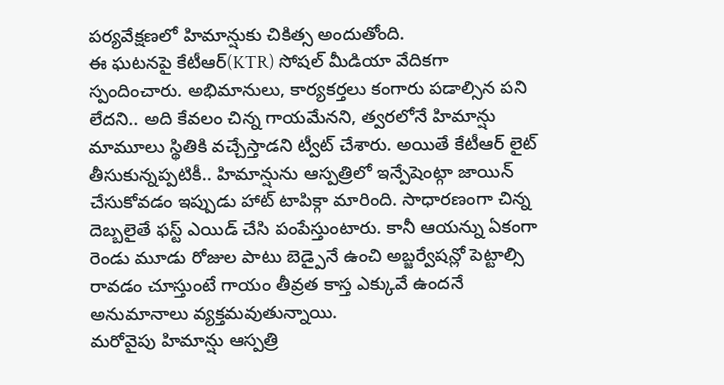పర్యవేక్షణలో హిమాన్షుకు చికిత్స అందుతోంది.
ఈ ఘటనపై కేటీఆర్(KTR) సోషల్ మీడియా వేదికగా స్పందించారు. అభిమానులు, కార్యకర్తలు కంగారు పడాల్సిన పని లేదని.. అది కేవలం చిన్న గాయమేనని, త్వరలోనే హిమాన్షు మామూలు స్థితికి వచ్చేస్తాడని ట్వీట్ చేశారు. అయితే కేటీఆర్ లైట్ తీసుకున్నప్పటికీ.. హిమాన్షును ఆస్పత్రిలో ఇన్పేషెంట్గా జాయిన్ చేసుకోవడం ఇప్పుడు హాట్ టాపిక్గా మారింది. సాధారణంగా చిన్న దెబ్బలైతే ఫస్ట్ ఎయిడ్ చేసి పంపేస్తుంటారు. కానీ ఆయన్ను ఏకంగా రెండు మూడు రోజుల పాటు బెడ్పైనే ఉంచి అబ్జర్వేషన్లో పెట్టాల్సి రావడం చూస్తుంటే గాయం తీవ్రత కాస్త ఎక్కువే ఉందనే అనుమానాలు వ్యక్తమవుతున్నాయి.
మరోవైపు హిమాన్షు ఆస్పత్రి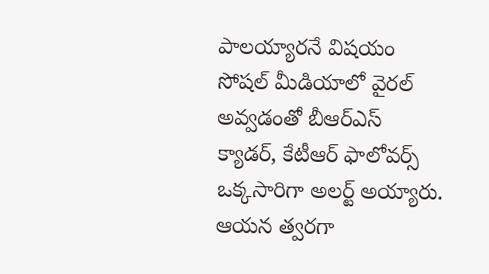పాలయ్యారనే విషయం సోషల్ మీడియాలో వైరల్ అవ్వడంతో బీఆర్ఎస్ క్యాడర్, కేటీఆర్ ఫాలోవర్స్ ఒక్కసారిగా అలర్ట్ అయ్యారు. ఆయన త్వరగా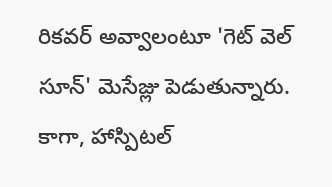రికవర్ అవ్వాలంటూ 'గెట్ వెల్ సూన్' మెసేజ్లు పెడుతున్నారు. కాగా, హాస్పిటల్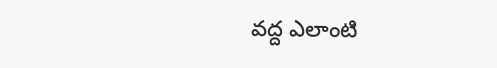వద్ద ఎలాంటి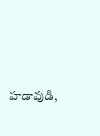హడావుడి,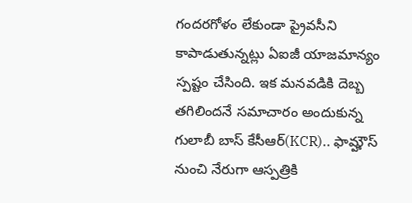గందరగోళం లేకుండా ప్రైవసీని కాపాడుతున్నట్లు ఏఐజీ యాజమాన్యం స్పష్టం చేసింది. ఇక మనవడికి దెబ్బ తగిలిందనే సమాచారం అందుకున్న గులాబీ బాస్ కేసీఆర్(KCR).. ఫామ్హౌస్ నుంచి నేరుగా ఆస్పత్రికి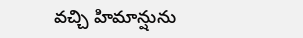వచ్చి హిమాన్షును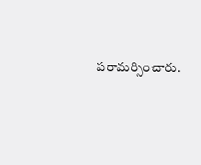పరామర్సించారు.